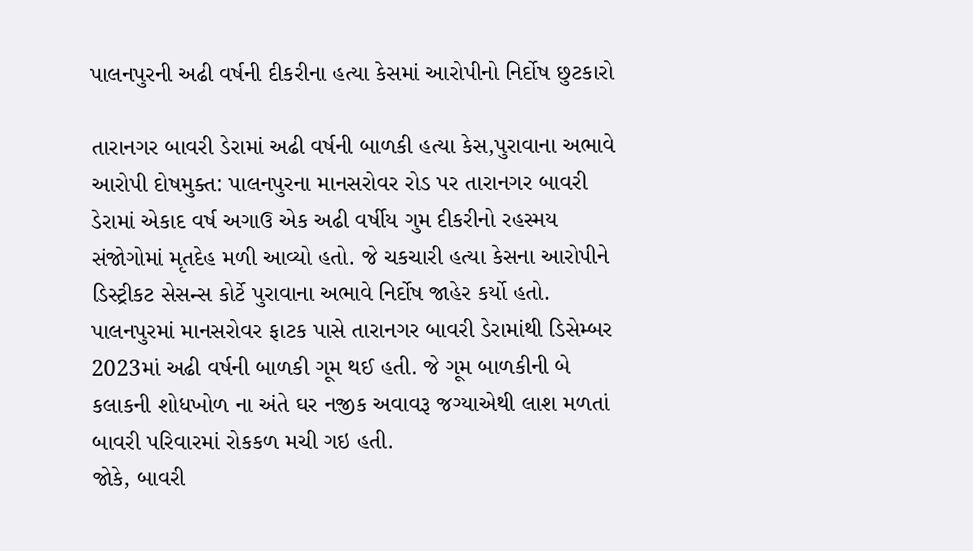પાલનપુરની અઢી વર્ષની દીકરીના હત્યા કેસમાં આરોપીનો નિર્દોષ છુટકારો

તારાનગર બાવરી ડેરામાં અઢી વર્ષની બાળકી હત્યા કેસ,પુરાવાના અભાવે આરોપી દોષમુક્ત: પાલનપુરના માનસરોવર રોડ પર તારાનગર બાવરી ડેરામાં એકાદ વર્ષ અગાઉ એક અઢી વર્ષીય ગુમ દીકરીનો રહસ્મય સંજોગોમાં મૃતદેહ મળી આવ્યો હતો. જે ચકચારી હત્યા કેસના આરોપીને ડિસ્ટ્રીકટ સેસન્સ કોર્ટે પુરાવાના અભાવે નિર્દોષ જાહેર કર્યો હતો. પાલનપુરમાં માનસરોવર ફાટક પાસે તારાનગર બાવરી ડેરામાંથી ડિસેમ્બર 2023માં અઢી વર્ષની બાળકી ગૂમ થઈ હતી. જે ગૂમ બાળકીની બે કલાકની શોધખોળ ના અંતે ઘર નજીક અવાવરૂ જગ્યાએથી લાશ મળતાં બાવરી પરિવારમાં રોકકળ મચી ગઇ હતી.
જોકે, બાવરી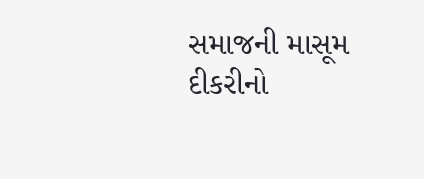સમાજની માસૂમ દીકરીનો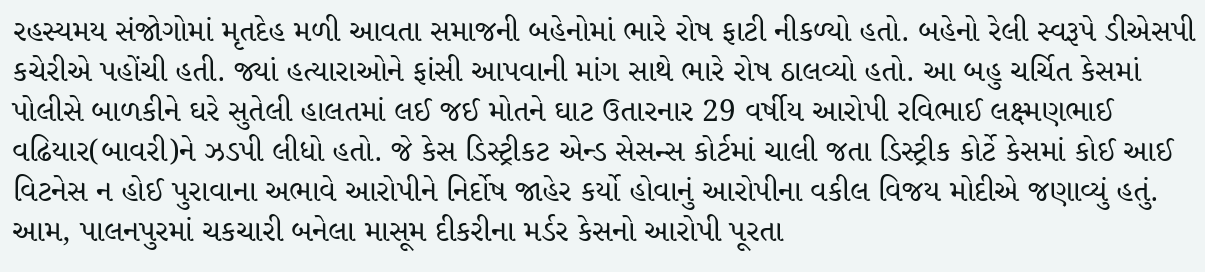રહસ્યમય સંજોગોમાં મૃતદેહ મળી આવતા સમાજની બહેનોમાં ભારે રોષ ફાટી નીકળ્યો હતો. બહેનો રેલી સ્વરૂપે ડીએસપી કચેરીએ પહોંચી હતી. જ્યાં હત્યારાઓને ફાંસી આપવાની માંગ સાથે ભારે રોષ ઠાલવ્યો હતો. આ બહુ ચર્ચિત કેસમાં પોલીસે બાળકીને ઘરે સુતેલી હાલતમાં લઈ જઈ મોતને ઘાટ ઉતારનાર 29 વર્ષીય આરોપી રવિભાઈ લક્ષ્મણભાઈ વઢિયાર(બાવરી)ને ઝડપી લીધો હતો. જે કેસ ડિસ્ટ્રીકટ એન્ડ સેસન્સ કોર્ટમાં ચાલી જતા ડિસ્ટ્રીક કોર્ટે કેસમાં કોઈ આઈ વિટનેસ ન હોઈ પુરાવાના અભાવે આરોપીને નિર્દોષ જાહેર કર્યો હોવાનું આરોપીના વકીલ વિજય મોદીએ જણાવ્યું હતું. આમ, પાલનપુરમાં ચકચારી બનેલા માસૂમ દીકરીના મર્ડર કેસનો આરોપી પૂરતા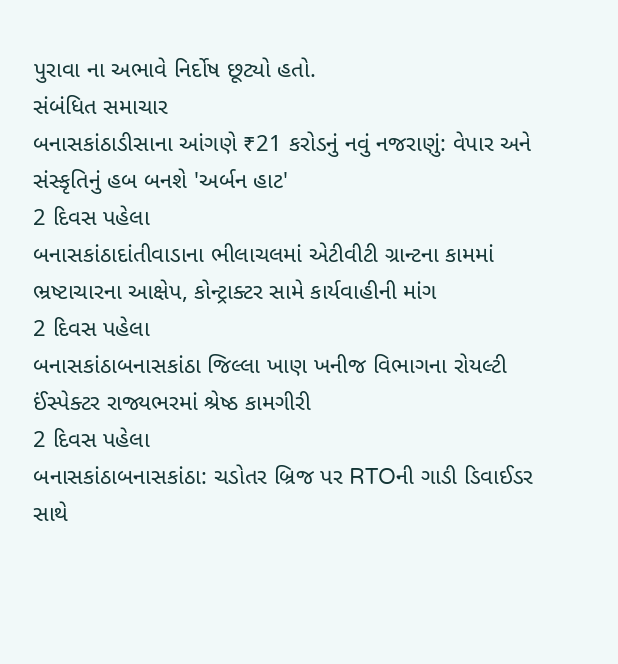પુરાવા ના અભાવે નિર્દોષ છૂટ્યો હતો.
સંબંધિત સમાચાર
બનાસકાંઠાડીસાના આંગણે ₹21 કરોડનું નવું નજરાણું: વેપાર અને સંસ્કૃતિનું હબ બનશે 'અર્બન હાટ'
2 દિવસ પહેલા
બનાસકાંઠાદાંતીવાડાના ભીલાચલમાં એટીવીટી ગ્રાન્ટના કામમાં ભ્રષ્ટાચારના આક્ષેપ, કોન્ટ્રાક્ટર સામે કાર્યવાહીની માંગ
2 દિવસ પહેલા
બનાસકાંઠાબનાસકાંઠા જિલ્લા ખાણ ખનીજ વિભાગના રોયલ્ટી ઈંસ્પેક્ટર રાજ્યભરમાં શ્રેષ્ઠ કામગીરી
2 દિવસ પહેલા
બનાસકાંઠાબનાસકાંઠા: ચડોતર બ્રિજ પર RTOની ગાડી ડિવાઈડર સાથે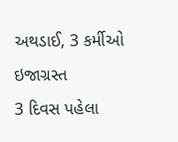અથડાઈ, 3 કર્મીઓ ઇજાગ્રસ્ત
3 દિવસ પહેલા